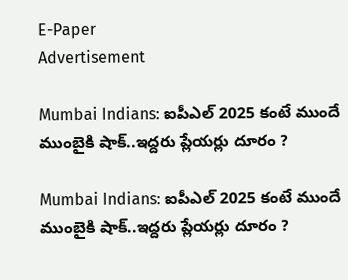E-Paper
Advertisement

Mumbai Indians: ఐపీఎల్ 2025 కంటే ముందే ముంబైకి షాక్‌..ఇద్దరు ప్లేయర్లు దూరం ?

Mumbai Indians: ఐపీఎల్ 2025 కంటే ముందే ముంబైకి షాక్‌..ఇద్దరు ప్లేయర్లు దూరం ?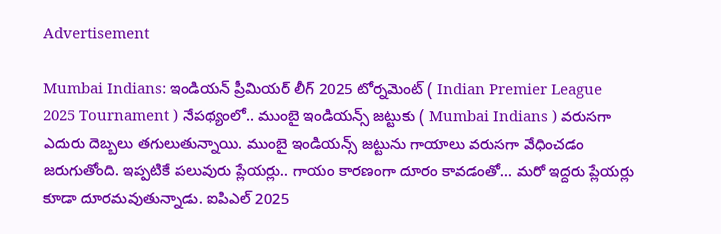Advertisement

Mumbai Indians: ఇండియన్ ప్రీమియర్ లీగ్ 2025 టోర్నమెంట్ ( Indian Premier League 2025 Tournament ) నేపథ్యంలో.. ముంబై ఇండియన్స్ జట్టుకు ( Mumbai Indians ) వరుసగా ఎదురు దెబ్బలు తగులుతున్నాయి. ముంబై ఇండియన్స్ జట్టును గాయాలు వరుసగా వేధించడం జరుగుతోంది. ఇప్పటికే పలువురు ప్లేయర్లు.. గాయం కారణంగా దూరం కావడంతో… మరో ఇద్దరు ప్లేయర్లు కూడా దూరమవుతున్నాడు. ఐపిఎల్ 2025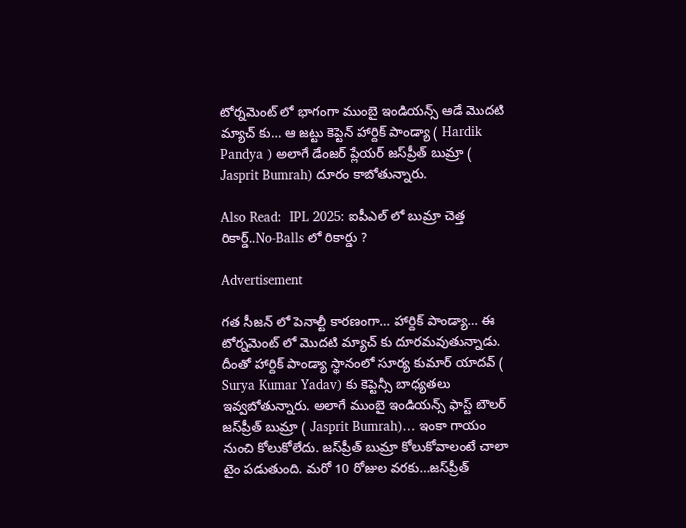టోర్నమెంట్ లో భాగంగా ముంబై ఇండియన్స్ ఆడే మొదటి మ్యాచ్ కు… ఆ జట్టు కెప్టెన్ హార్దిక్ పాండ్యా ( Hardik Pandya ) అలాగే డేంజర్ ప్లేయర్ జస్‌ప్రీత్ బుమ్రా ( Jasprit Bumrah) దూరం కాబోతున్నారు.

Also Read:  IPL 2025: ఐపీఎల్‌ లో బుమ్రా చెత్త రికార్డ్‌..No-Balls లో రికార్డు ?

Advertisement

గత సీజన్ లో పెనాల్టీ కారణంగా… హార్దిక్ పాండ్యా… ఈ టోర్నమెంట్ లో మొదటి మ్యాచ్ కు దూరమవుతున్నాడు. దీంతో హార్దిక్ పాండ్యా స్థానంలో సూర్య కుమార్ యాదవ్ ( Surya Kumar Yadav) కు కెప్టెన్సీ బాధ్యతలు ఇవ్వబోతున్నారు. అలాగే ముంబై ఇండియన్స్ ఫాస్ట్ బౌలర్ జస్‌ప్రీత్ బుమ్రా ( Jasprit Bumrah)… ఇంకా గాయం నుంచి కోలుకోలేదు. జస్‌ప్రీత్ బుమ్రా కోలుకోవాలంటే చాలా టైం పడుతుంది. మరో 10 రోజుల వరకు…జస్‌ప్రీత్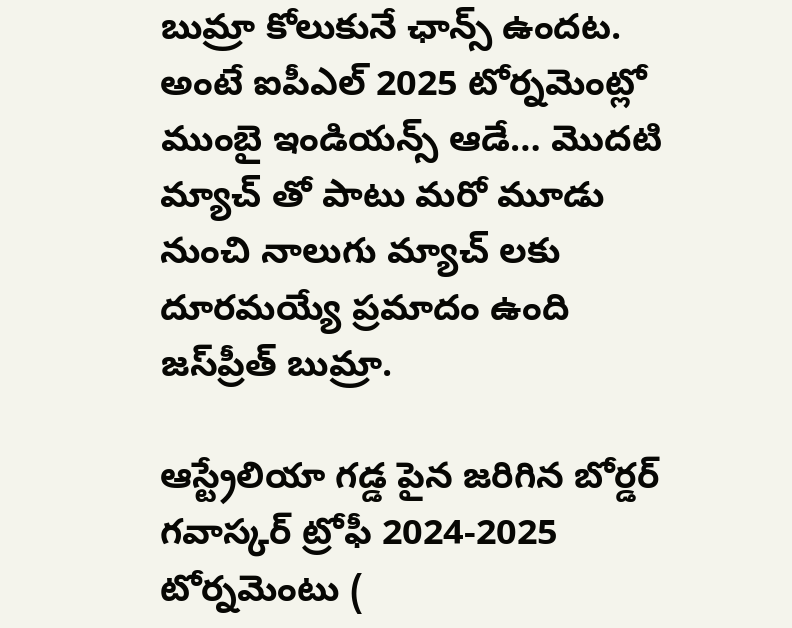బుమ్రా కోలుకునే ఛాన్స్ ఉందట. అంటే ఐపీఎల్ 2025 టోర్నమెంట్లో ముంబై ఇండియన్స్ ఆడే… మొదటి మ్యాచ్ తో పాటు మరో మూడు నుంచి నాలుగు మ్యాచ్ లకు దూరమయ్యే ప్రమాదం ఉంది జస్‌ప్రీత్ బుమ్రా.

ఆస్ట్రేలియా గడ్డ పైన జరిగిన బోర్డర్ గవాస్కర్ ట్రోఫీ 2024-2025 టోర్నమెంటు (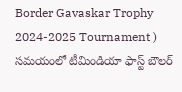Border Gavaskar Trophy 2024-2025 Tournament ) సమయంలో టీమిండియా ఫాస్ట్ బౌలర్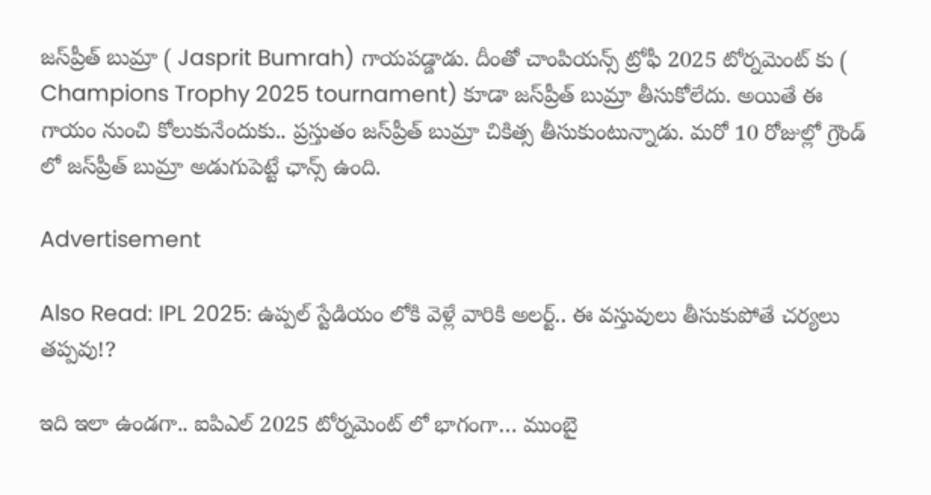జస్‌ప్రీత్ బుమ్రా ( Jasprit Bumrah) గాయపడ్డాడు. దీంతో చాంపియన్స్ ట్రోఫీ 2025 టోర్నమెంట్ కు ( Champions Trophy 2025 tournament) కూడా జస్‌ప్రీత్ బుమ్రా తీసుకోలేదు. అయితే ఈ గాయం నుంచి కోలుకునేందుకు.. ప్రస్తుతం జస్‌ప్రీత్ బుమ్రా చికిత్స తీసుకుంటున్నాడు. మరో 10 రోజుల్లో గ్రౌండ్ లో జస్‌ప్రీత్ బుమ్రా అడుగుపెట్టే ఛాన్స్ ఉంది.

Advertisement

Also Read: IPL 2025: ఉప్పల్ స్టేడియం లోకి వెళ్లే వారికి అలర్ట్.. ఈ వస్తువులు తీసుకుపోతే చర్యలు తప్పవు!?

ఇది ఇలా ఉండగా.. ఐపిఎల్ 2025 టోర్నమెంట్ లో భాగంగా… ముంబై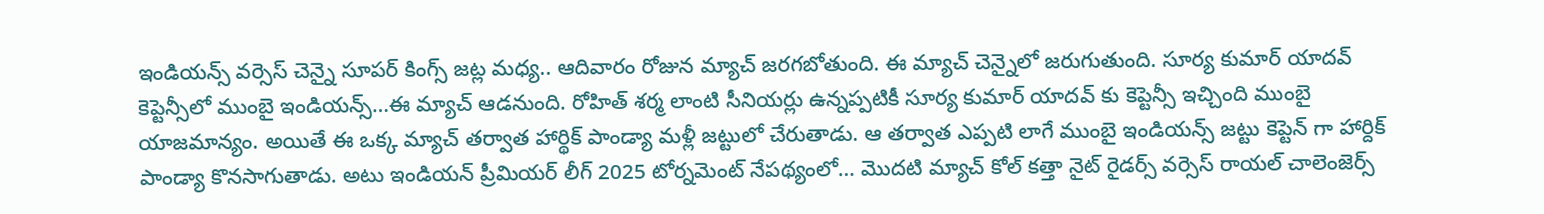ఇండియన్స్ వర్సెస్ చెన్నై సూపర్ కింగ్స్ జట్ల మధ్య.. ఆదివారం రోజున మ్యాచ్ జరగబోతుంది. ఈ మ్యాచ్ చెన్నైలో జరుగుతుంది. సూర్య కుమార్ యాదవ్ కెప్టెన్సీలో ముంబై ఇండియన్స్…ఈ మ్యాచ్ ఆడనుంది. రోహిత్ శర్మ లాంటి సీనియర్లు ఉన్నప్పటికీ సూర్య కుమార్ యాదవ్ కు కెప్టెన్సీ ఇచ్చింది ముంబై యాజమాన్యం. అయితే ఈ ఒక్క మ్యాచ్ తర్వాత హార్థిక్ పాండ్యా మళ్లీ జట్టులో చేరుతాడు. ఆ తర్వాత ఎప్పటి లాగే ముంబై ఇండియన్స్ జట్టు కెప్టెన్ గా హార్దిక్ పాండ్యా కొనసాగుతాడు. అటు ఇండియన్ ప్రీమియర్ లీగ్ 2025 టోర్నమెంట్ నేపథ్యంలో… మొదటి మ్యాచ్ కోల్‌ కత్తా నైట్ రైడర్స్ వర్సెస్ రాయల్ చాలెంజెర్స్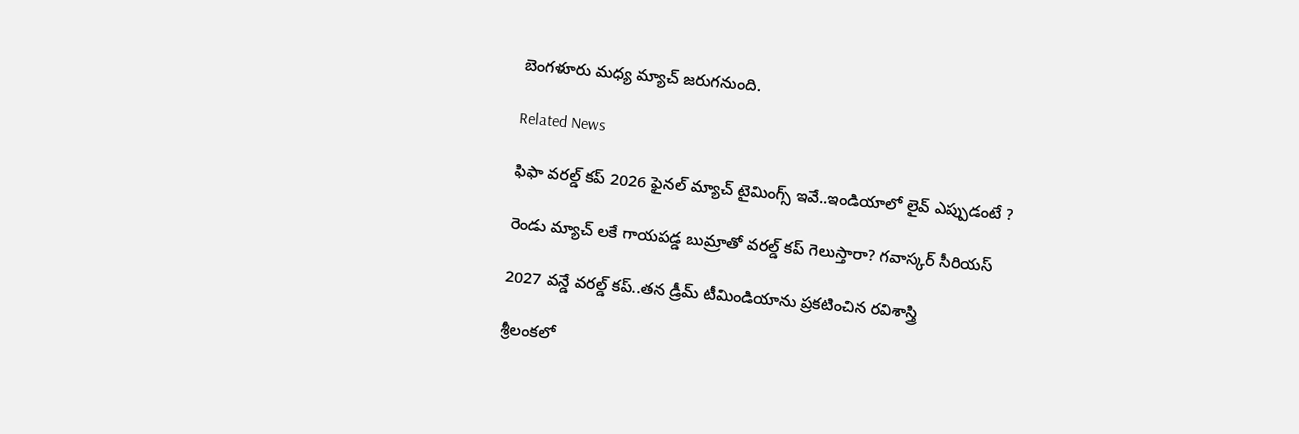బెంగళూరు మధ్య మ్యాచ్‌ జరుగనుంది.

Related News

ఫిఫా వ‌ర‌ల్డ్ క‌ప్ 2026 ఫైన‌ల్ మ్యాచ్ టైమింగ్స్ ఇవే..ఇండియాలో లైవ్ ఎప్పుడంటే ?

రెండు మ్యాచ్ ల‌కే గాయ‌ప‌డ్డ బుమ్రాతో వ‌ర‌ల్డ్ క‌ప్ గెలుస్తారా? గ‌వాస్క‌ర్ సీరియ‌స్‌

2027 వ‌న్డే వ‌ర‌ల్డ్ క‌ప్..త‌న డ్రీమ్ టీమిండియాను ప్ర‌క‌టించిన ర‌విశాస్త్రి

శ్రీలంక‌లో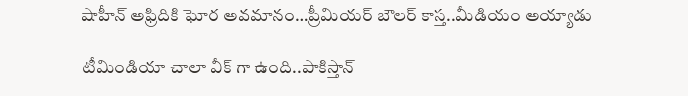షాహీన్ అఫ్రిదికి ఘోర అవ‌మానం…ప్రీమియ‌ర్ బౌల‌ర్ కాస్త..మీడియం అయ్యాడు

టీమిండియా చాలా వీక్ గా ఉంది..పాకిస్తాన్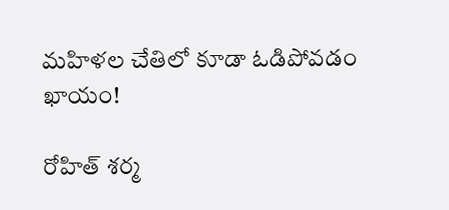మ‌హిళ‌ల చేతిలో కూడా ఓడిపోవ‌డం ఖాయం!

రోహిత్ శ‌ర్మ‌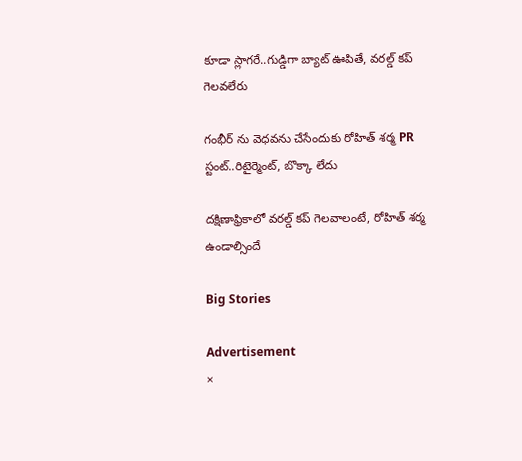కూడా స్లాగ‌రే..గుడ్డిగా బ్యాట్ ఊపితే, వ‌ర‌ల్డ్ క‌ప్ గెల‌వ‌లేరు

గంభీర్ ను వెధ‌వ‌ను చేసేందుకు రోహిత్ శ‌ర్మ PR స్టంట్..రిటైర్మెంట్, బొక్కా లేదు

దక్షిణాఫ్రికాలో వ‌ర‌ల్డ్ క‌ప్ గెల‌వాలంటే, రోహిత్ శ‌ర్మ ఉండాల్సిందే

Big Stories

Advertisement
×